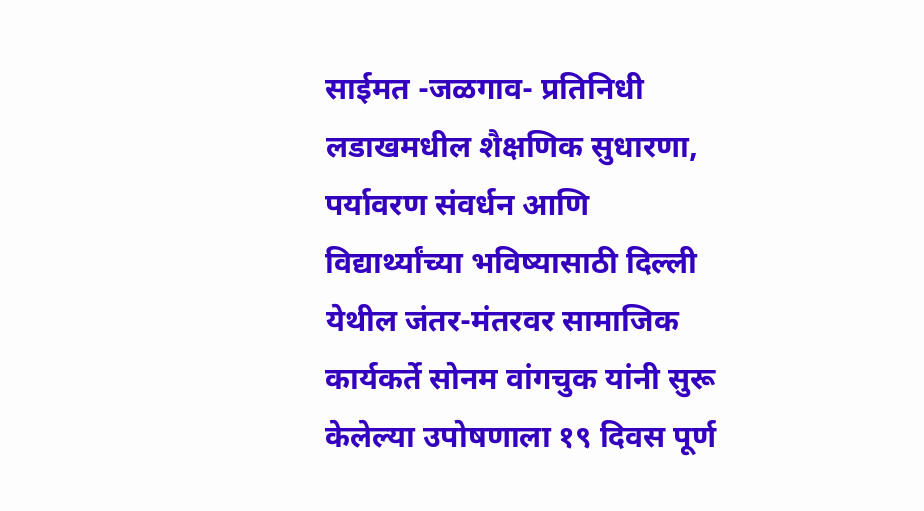साईमत -जळगाव- प्रतिनिधी
लडाखमधील शैक्षणिक सुधारणा, पर्यावरण संवर्धन आणि विद्यार्थ्यांच्या भविष्यासाठी दिल्ली येथील जंतर-मंतरवर सामाजिक कार्यकर्ते सोनम वांगचुक यांनी सुरू केलेल्या उपोषणाला १९ दिवस पूर्ण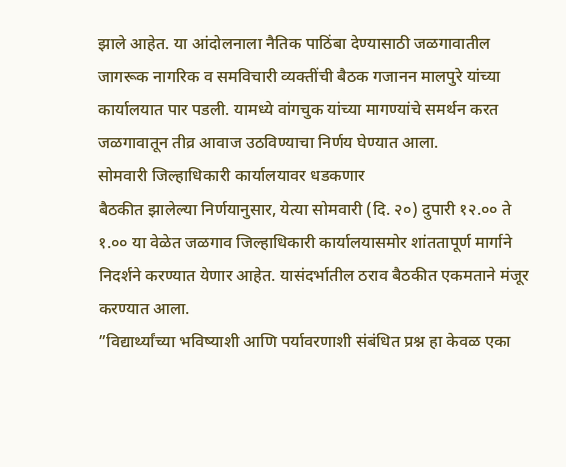झाले आहेत. या आंदोलनाला नैतिक पाठिंबा देण्यासाठी जळगावातील जागरूक नागरिक व समविचारी व्यक्तींची बैठक गजानन मालपुरे यांच्या कार्यालयात पार पडली. यामध्ये वांगचुक यांच्या मागण्यांचे समर्थन करत जळगावातून तीव्र आवाज उठविण्याचा निर्णय घेण्यात आला.
सोमवारी जिल्हाधिकारी कार्यालयावर धडकणार
बैठकीत झालेल्या निर्णयानुसार, येत्या सोमवारी (दि. २०) दुपारी १२.०० ते १.०० या वेळेत जळगाव जिल्हाधिकारी कार्यालयासमोर शांततापूर्ण मार्गाने निदर्शने करण्यात येणार आहेत. यासंदर्भातील ठराव बैठकीत एकमताने मंजूर करण्यात आला.
”विद्यार्थ्यांच्या भविष्याशी आणि पर्यावरणाशी संबंधित प्रश्न हा केवळ एका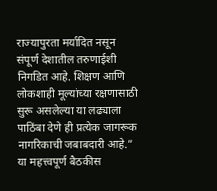राज्यापुरता मर्यादित नसून संपूर्ण देशातील तरुणाईशी निगडित आहे. शिक्षण आणि लोकशाही मूल्यांच्या रक्षणासाठी सुरू असलेल्या या लढ्याला पाठिंबा देणे ही प्रत्येक जागरूक नागरिकाची जबाबदारी आहे.”
या महत्त्वपूर्ण बैठकीस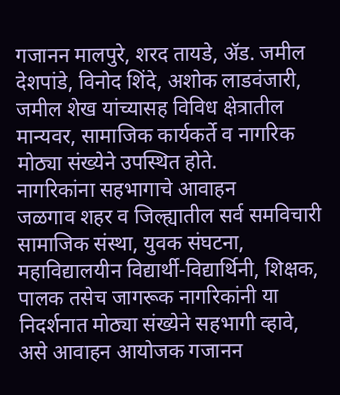गजानन मालपुरे, शरद तायडे, ॲड. जमील देशपांडे, विनोद शिंदे, अशोक लाडवंजारी, जमील शेख यांच्यासह विविध क्षेत्रातील मान्यवर, सामाजिक कार्यकर्ते व नागरिक मोठ्या संख्येने उपस्थित होते.
नागरिकांना सहभागाचे आवाहन
जळगाव शहर व जिल्ह्यातील सर्व समविचारी सामाजिक संस्था, युवक संघटना, महाविद्यालयीन विद्यार्थी-विद्यार्थिनी, शिक्षक, पालक तसेच जागरूक नागरिकांनी या निदर्शनात मोठ्या संख्येने सहभागी व्हावे, असे आवाहन आयोजक गजानन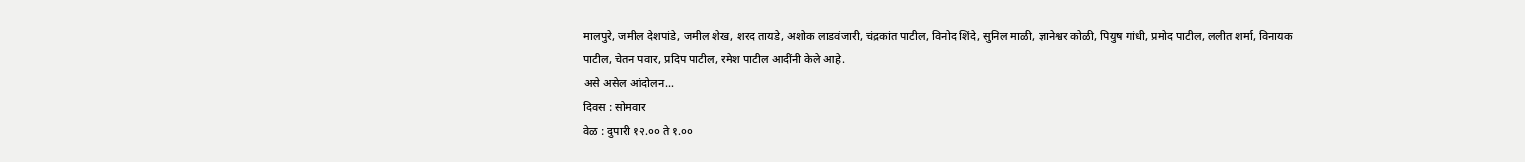मालपुरे, जमील देशपांडे, जमील शेख, शरद तायडे, अशोक लाडवंजारी, चंद्रकांत पाटील, विनोद शिंदे, सुनिल माळी, ज्ञानेश्वर कोळी, पियुष गांधी, प्रमोद पाटील, ललीत शर्मा, विनायक पाटील, चेतन पवार, प्रदिप पाटील, रमेश पाटील आदींनी केले आहे.
असे असेल आंदोलन…
दिवस : सोमवार
वेळ : दुपारी १२.०० ते १.००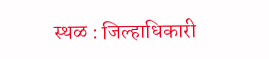स्थळ : जिल्हाधिकारी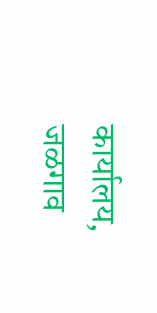कार्यालय, जळगाव